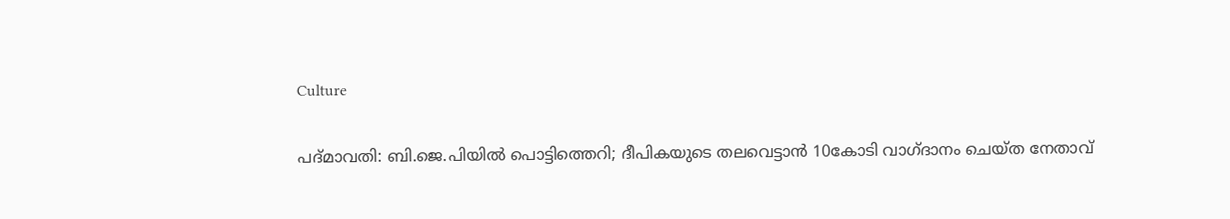Culture

പദ്മാവതി: ബി.ജെ.പിയില്‍ പൊട്ടിത്തെറി; ദീപികയുടെ തലവെട്ടാന്‍ 10കോടി വാഗ്ദാനം ചെയ്ത നേതാവ്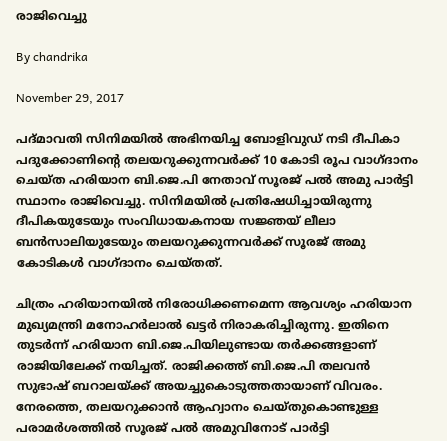രാജിവെച്ചു

By chandrika

November 29, 2017

പദ്മാവതി സിനിമയില്‍ അഭിനയിച്ച ബോളിവുഡ് നടി ദീപികാ പദുക്കോണിന്റെ തലയറുക്കുന്നവര്‍ക്ക് 10 കോടി രൂപ വാഗ്ദാനം ചെയ്ത ഹരിയാന ബി.ജെ.പി നേതാവ് സൂരജ് പല്‍ അമു പാര്‍ട്ടി സ്ഥാനം രാജിവെച്ചു. സിനിമയില്‍ പ്രതിഷേധിച്ചായിരുന്നു ദീപികയുടേയും സംവിധായകനായ സജ്ഞയ് ലീലാ ബന്‍സാലിയുടേയും തലയറുക്കുന്നവര്‍ക്ക് സൂരജ് അമു കോടികള്‍ വാഗ്ദാനം ചെയ്തത്.

ചിത്രം ഹരിയാനയില്‍ നിരോധിക്കണമെന്ന ആവശ്യം ഹരിയാന മുഖ്യമന്ത്രി മനോഹര്‍ലാല്‍ ഖട്ടര്‍ നിരാകരിച്ചിരുന്നു. ഇതിനെ തുടര്‍ന്ന് ഹരിയാന ബി.ജെ.പിയിലുണ്ടായ തര്‍ക്കങ്ങളാണ് രാജിയിലേക്ക് നയിച്ചത്. രാജിക്കത്ത് ബി.ജെ.പി തലവന്‍ സുഭാഷ് ബറാലയ്ക്ക് അയച്ചുകൊടുത്തതായാണ് വിവരം. നേരത്തെ, തലയറുക്കാന്‍ ആഹ്വാനം ചെയ്തുകൊണ്ടുള്ള പരാമര്‍ശത്തില്‍ സൂരജ് പല്‍ അമുവിനോട് പാര്‍ട്ടി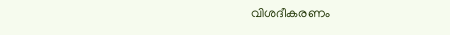വിശദീകരണം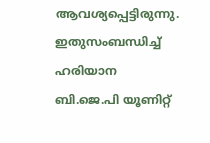ആവശ്യപ്പെട്ടിരുന്നു. ഇതുസംബന്ധിച്ച് ഹരിയാന ബി.ജെ.പി യൂണിറ്റ്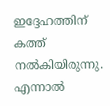ഇദ്ദേഹത്തിന് കത്ത് നല്‍കിയിരുന്നു. എന്നാല്‍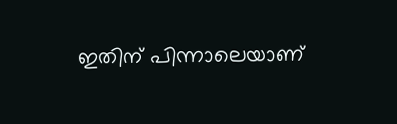ഇതിന് പിന്നാലെയാണ്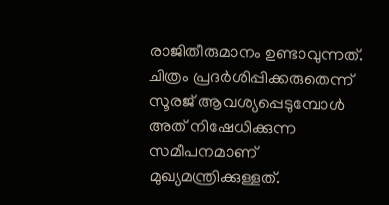രാജിതീരുമാനം ഉണ്ടാവുന്നത്. ചിത്രം പ്രദര്‍ശിപ്പിക്കരുതെന്ന് സൂരജ് ആവശ്യപ്പെടുമ്പോള്‍ അത് നിഷേധിക്കുന്ന സമീപനമാണ് മുഖ്യമന്ത്രിക്കുള്ളത്.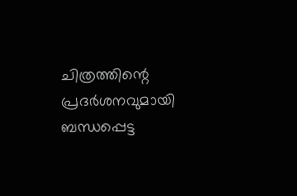ചിത്രത്തിന്റെ പ്രദര്‍ശനവുമായി ബന്ധപ്പെട്ട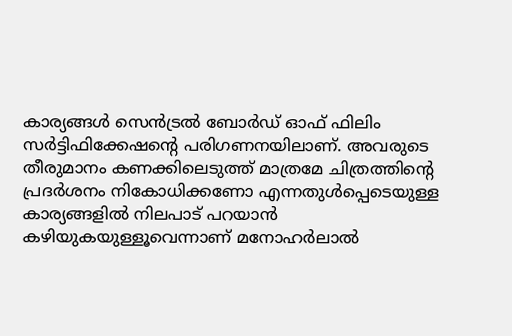കാര്യങ്ങള്‍ സെന്‍ട്രല്‍ ബോര്‍ഡ് ഓഫ് ഫിലിം സര്‍ട്ടിഫിക്കേഷന്റെ പരിഗണനയിലാണ്. അവരുടെ തീരുമാനം കണക്കിലെടുത്ത് മാത്രമേ ചിത്രത്തിന്റെ പ്രദര്‍ശനം നികോധിക്കണോ എന്നതുള്‍പ്പെടെയുള്ള കാര്യങ്ങളില്‍ നിലപാട് പറയാന്‍ കഴിയുകയുള്ളൂവെന്നാണ് മനോഹര്‍ലാല്‍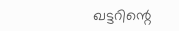ഖട്ടറിന്റെ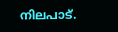നിലപാട്.